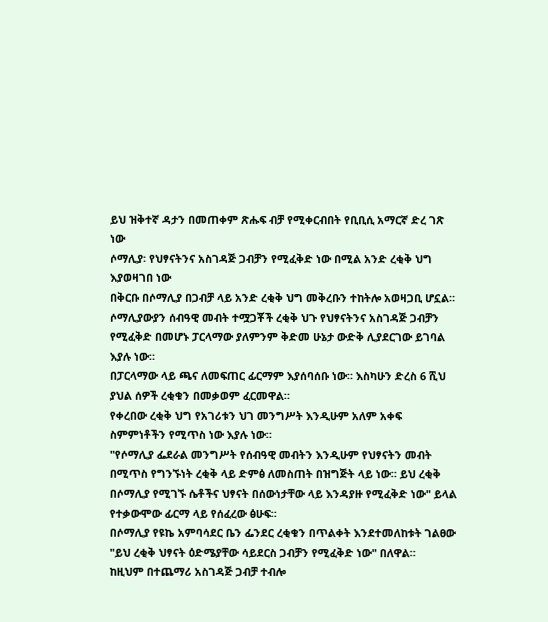ይህ ዝቅተኛ ዳታን በመጠቀም ጽሑፍ ብቻ የሚቀርብበት የቢቢሲ አማርኛ ድረ ገጽ ነው
ሶማሊያ፡ የህፃናትንና አስገዳጅ ጋብቻን የሚፈቅድ ነው በሚል አንድ ረቂቅ ህግ እያወዛገበ ነው
በቅርቡ በሶማሊያ በጋብቻ ላይ አንድ ረቂቅ ህግ መቅረቡን ተከትሎ አወዛጋቢ ሆኗል።
ሶማሊያውያን ሰብዓዊ መብት ተሟጋቾች ረቂቅ ህጉ የህፃናትንና አስገዳጅ ጋብቻን የሚፈቅድ በመሆኑ ፓርላማው ያለምንም ቅድመ ሁኔታ ውድቅ ሊያደርገው ይገባል እያሉ ነው።
በፓርላማው ላይ ጫና ለመፍጠር ፊርማም እያሰባሰቡ ነው። እስካሁን ድረስ 6 ሺህ ያህል ሰዎች ረቂቁን በመቃወም ፈርመዋል።
የቀረበው ረቂቅ ህግ የአገሪቱን ህገ መንግሥት እንዲሁም አለም አቀፍ ስምምነቶችን የሚጥስ ነው እያሉ ነው።
"የሶማሊያ ፌደራል መንግሥት የሰብዓዊ መብትን እንዲሁም የህፃናትን መብት በሚጥስ የግንኙነት ረቂቅ ላይ ድምፅ ለመስጠት በዝግጅት ላይ ነው። ይህ ረቂቅ በሶማሊያ የሚገኙ ሴቶችና ህፃናት በሰውነታቸው ላይ እንዳያዙ የሚፈቅድ ነው" ይላል የተቃውሞው ፊርማ ላይ የሰፈረው ፅሁፍ።
በሶማሊያ የዩኬ አምባሳደር ቤን ፌንደር ረቂቁን በጥልቀት እንደተመለከቱት ገልፀው "ይህ ረቂቅ ህፃናት ዕድሜያቸው ሳይደርስ ጋብቻን የሚፈቅድ ነው" በለዋል።
ከዚህም በተጨማሪ አስገዳጅ ጋብቻ ተብሎ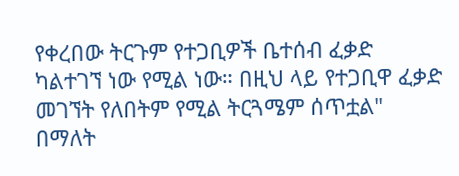የቀረበው ትርጉም የተጋቢዎች ቤተሰብ ፈቃድ ካልተገኘ ነው የሚል ነው። በዚህ ላይ የተጋቢዋ ፈቃድ መገኘት የለበትም የሚል ትርጓሜም ሰጥቷል" በማለት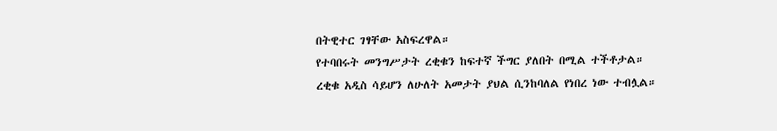በትዊተር ገፃቸው አስፍረዋል።
የተባበሩት መንግሥታት ረቂቁን ከፍተኛ ችግር ያለበት በሚል ተችቶታል።
ረቂቁ አዲስ ሳይሆን ለሁለት አመታት ያህል ሲንከባለል የነበረ ነው ተብሏል።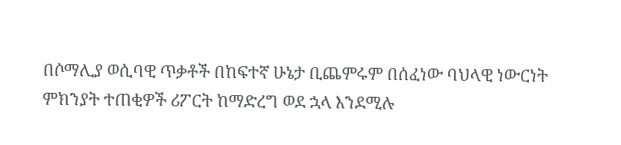በሶማሊያ ወሲባዊ ጥቃቶች በከፍተኛ ሁኔታ ቢጨምሩም በሰፈነው ባህላዊ ነውርነት ምክንያት ተጠቂዎች ሪፖርት ከማድረግ ወደ ኋላ እንደሚሉ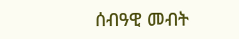ሰብዓዊ መብት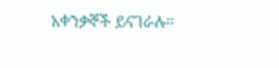አቀንቃኞች ይናገራሉ።